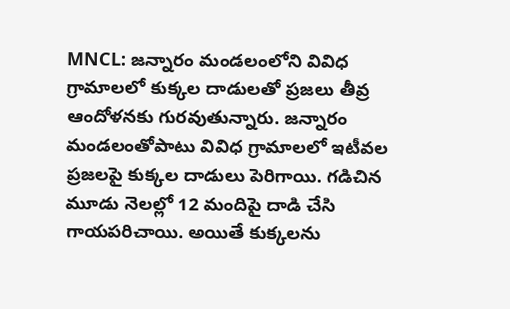MNCL: జన్నారం మండలంలోని వివిధ గ్రామాలలో కుక్కల దాడులతో ప్రజలు తీవ్ర ఆందోళనకు గురవుతున్నారు. జన్నారం మండలంతోపాటు వివిధ గ్రామాలలో ఇటీవల ప్రజలపై కుక్కల దాడులు పెరిగాయి. గడిచిన మూడు నెలల్లో 12 మందిపై దాడి చేసి గాయపరిచాయి. అయితే కుక్కలను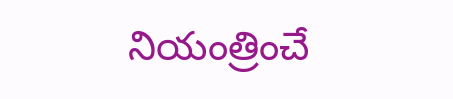నియంత్రించే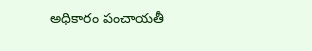అధికారం పంచాయతీ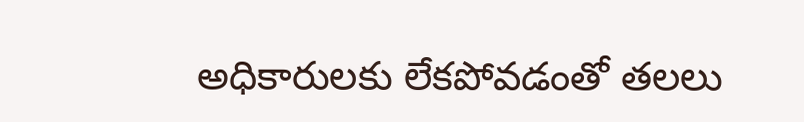అధికారులకు లేకపోవడంతో తలలు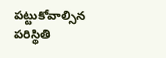పట్టుకోవాల్సిన పరిస్థితి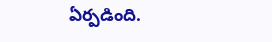ఏర్పడింది.